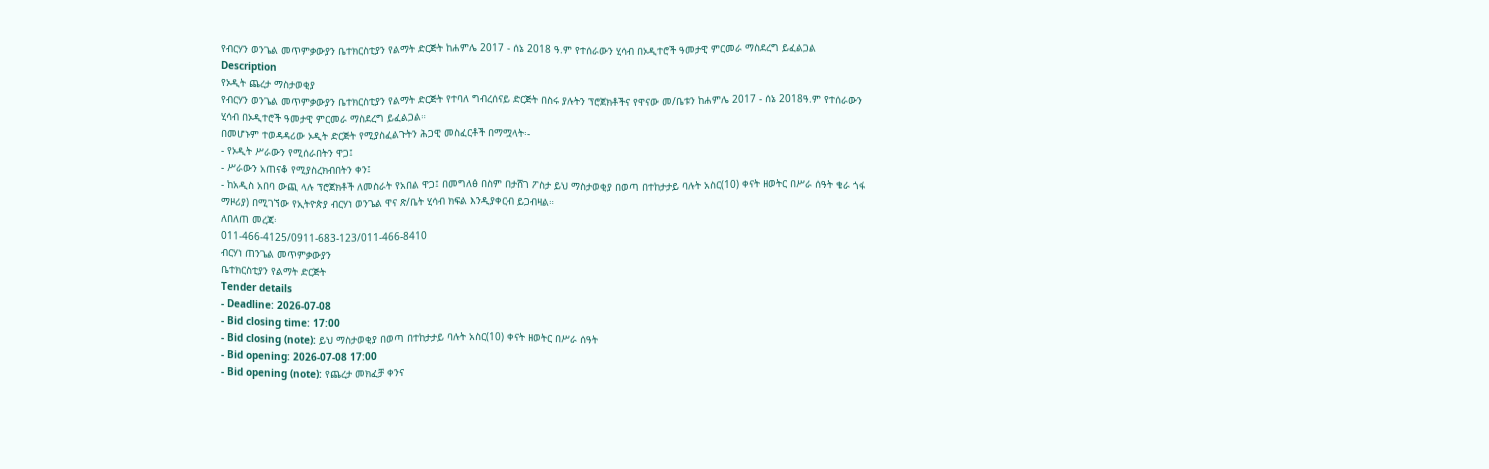የብርሃን ወንጌል መጥምቃውያን ቤተክርስቲያን የልማት ድርጅት ከሐምሌ 2017 - ሰኔ 2018 ዓ.ም የተሰራውን ሂሳብ በኦዲተሮች ዓመታዊ ምርመራ ማስደረግ ይፈልጋል
Description
የኦዲት ጨረታ ማስታወቂያ
የብርሃን ወንጌል መጥምቃውያን ቤተክርስቲያን የልማት ድርጅት የተባለ ግብረሰናይ ድርጅት በስሩ ያሉትን ፕሮጀክቶችና የዋናው መ/ቤቱን ከሐምሌ 2017 - ሰኔ 2018ዓ.ም የተሰራውን ሂሳብ በኦዲተሮች ዓመታዊ ምርመራ ማስደረግ ይፈልጋል።
በመሆኑም ተወዳዳሪው ኦዲት ድርጅት የሚያስፈልጉትን ሕጋዊ መስፈርቶች በማሟላት፡-
- የኦዲት ሥራውን የሚሰራበትን ዋጋ፤
- ሥራውን አጠናቆ የሚያስረክብበትን ቀን፤
- ከአዲስ አበባ ውጪ ላሉ ፕሮጀክቶች ለመስራት የአበል ዋጋ፤ በመግለፅ በስም በታሸገ ፖስታ ይህ ማስታወቂያ በወጣ በተከታታይ ባሉት አስር(10) ቀናት ዘወትር በሥራ ሰዓት ቄራ ጎፋ ማዞሪያ) በሚገኘው የኢትዮጵያ ብርሃነ ወንጌል ዋና ጽ/ቤት ሂሳብ ክፍል እንዲያቀርብ ይጋብዛል።
ለበለጠ መረጃ፡
011-466-4125/0911-683-123/011-466-8410
ብርሃነ ጠንጌል መጥምቃውያን
ቤተክርስቲያን የልማት ድርጅት
Tender details
- Deadline: 2026-07-08
- Bid closing time: 17:00
- Bid closing (note): ይህ ማስታወቂያ በወጣ በተከታታይ ባሉት አስር(10) ቀናት ዘወትር በሥራ ሰዓት
- Bid opening: 2026-07-08 17:00
- Bid opening (note): የጨረታ መክፈቻ ቀንና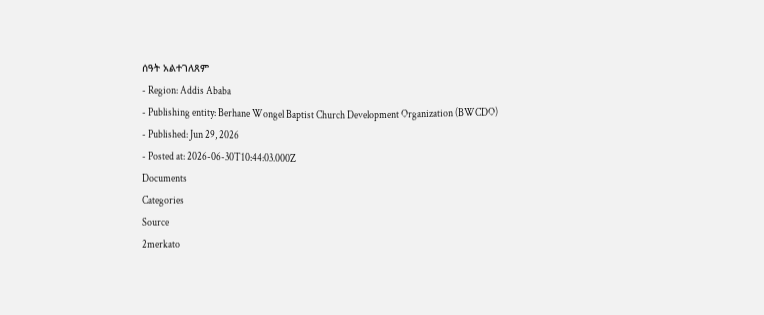ሰዓት አልተገለጸም
- Region: Addis Ababa
- Publishing entity: Berhane Wongel Baptist Church Development Organization (BWCDO)
- Published: Jun 29, 2026
- Posted at: 2026-06-30T10:44:03.000Z
Documents
Categories
Source
2merkato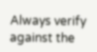Always verify against the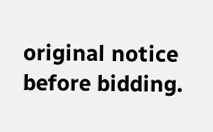original notice before bidding.